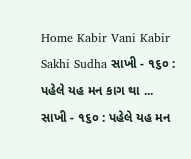Home Kabir Vani Kabir Sakhi Sudha સાખી - ૧૬૦ : પહેલે યહ મન કાગ થા ...
સાખી - ૧૬૦ : પહેલે યહ મન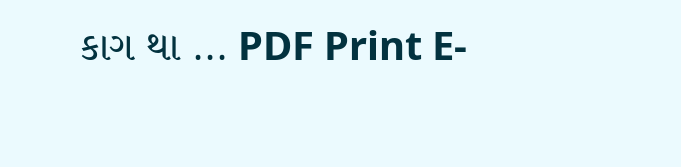કાગ થા ... PDF Print E-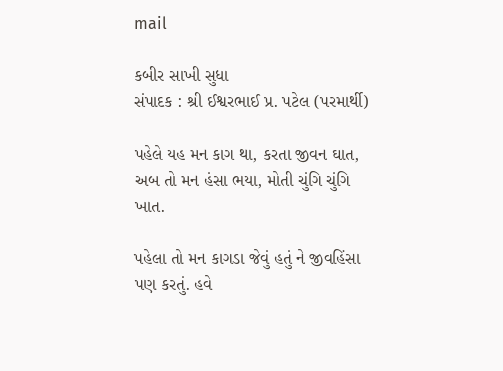mail

કબીર સાખી સુધા
સંપાદક : શ્રી ઈશ્વરભાઈ પ્ર. પટેલ (પરમાર્થી)

પહેલે યહ મન કાગ થા, કરતા જીવન ઘાત,
અબ તો મન હંસા ભયા, મોતી ચુંગિ ચુંગિ ખાત.

પહેલા તો મન કાગડા જેવું હતું ને જીવહિંસા પણ કરતું. હવે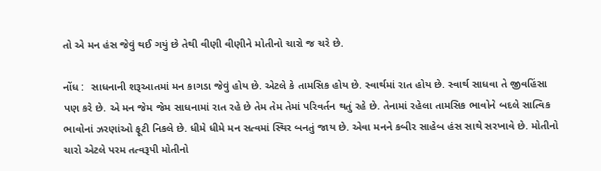તો એ મન હંસ જેવું થઈ ગયું છે તેથી વીણી વીણીને મોતીનો ચારો જ ચરે છે.

નોંધ :  સાધનાની શરૂઆતમાં મન કાગડા જેવું હોય છે. એટલે કે તામસિક હોય છે. સ્વાર્થમાં રાત હોય છે. સ્વાર્થ સાધવા તે જીવહિંસા પણ કરે છે. એ મન જેમ જેમ સાધનામાં રાત રહે છે તેમ તેમ તેમાં પરિવર્તન થતું રહે છે. તેનામાં રહેલા તામસિક ભાવોને બદલે સાત્વિક ભાવોનાં ઝરણાંઓ ફૂટી નિકલે છે. ધીમે ધીમે મન સત્વમાં સ્થિર બનતું જાય છે. એવા મનને કબીર સાહેબ હંસ સાથે સરખાવે છે. મોતીનો ચારો એટલે પરમ તત્વરૂપી મોતીનો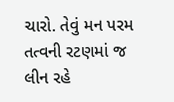ચારો. તેવું મન પરમ  તત્વની રટણમાં જ લીન રહે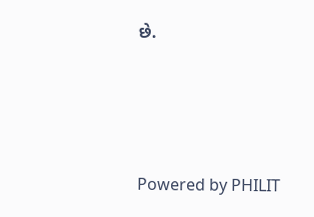છે.




Powered by PHILIT